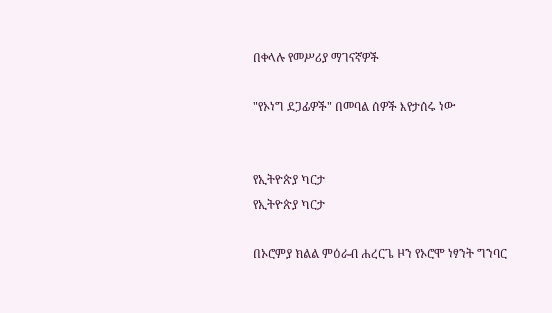በቀላሉ የመሥሪያ ማገናኛዎች

"የኦነግ ደጋፊዎች" በመባል ሰዎች እየታሰሩ ነው


የኢትዮጵያ ካርታ
የኢትዮጵያ ካርታ

በኦሮምያ ክልል ምዕራብ ሐረርጌ ዞን የኦሮሞ ነፃንት ግንባር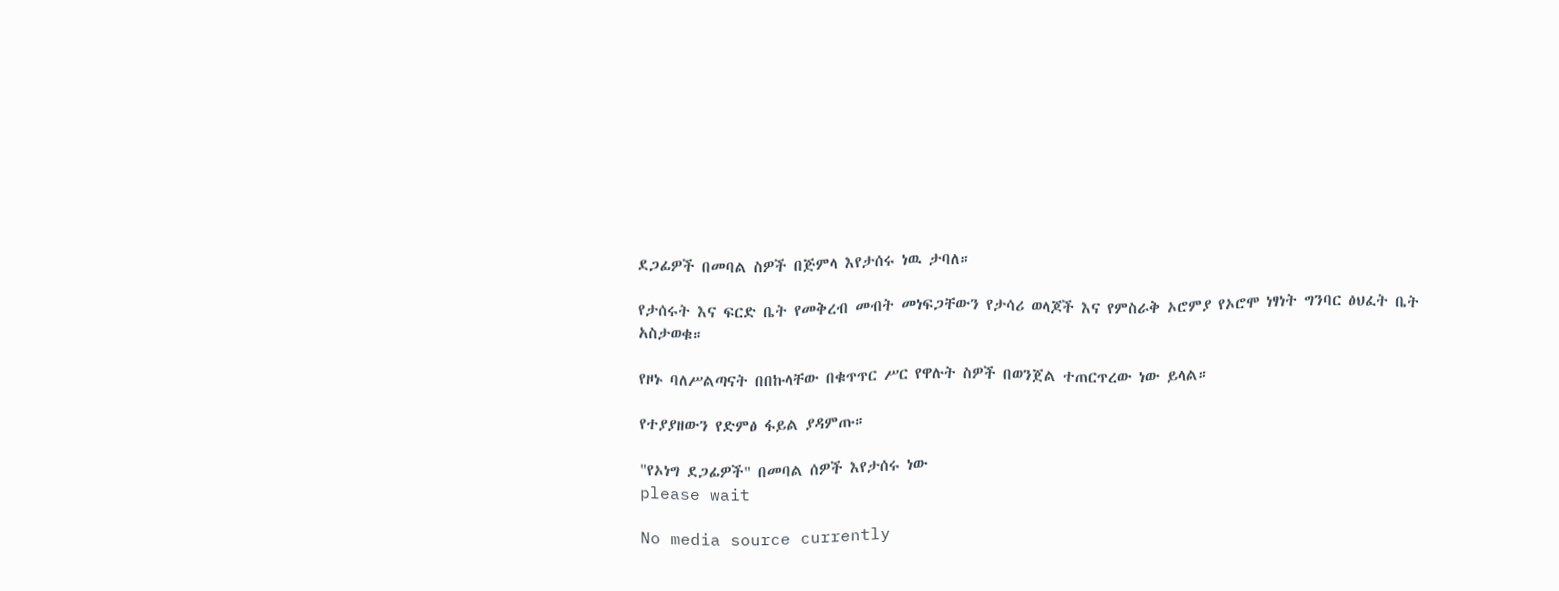ደጋፊዎች በመባል ስዎች በጅምላ እየታሰሩ ነዉ ታባለ።

የታሰሩት እና ፍርድ ቤት የመቅረብ መብት መነፍጋቸውን የታሳሪ ወላጆች እና የምስራቅ ኦሮምያ የኦሮሞ ነፃነት ግንባር ፅህፈት ቤት አስታወቁ።

የዞኑ ባለሥልጣናት በበኩላቸው በቁጥጥር ሥር የዋሉት ስዎች በወንጀል ተጠርጥረው ነው ይላል።

የተያያዘውን የድምፅ ፋይል ያዳምጡ።

"የኦነግ ደጋፊዎች" በመባል ሰዎች እየታሰሩ ነው
please wait

No media source currently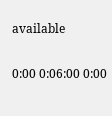available

0:00 0:06:00 0:00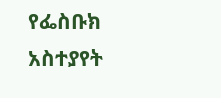የፌስቡክ አስተያየት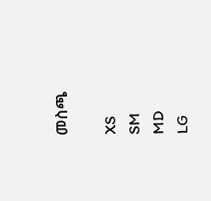መስጫ

XS
SM
MD
LG